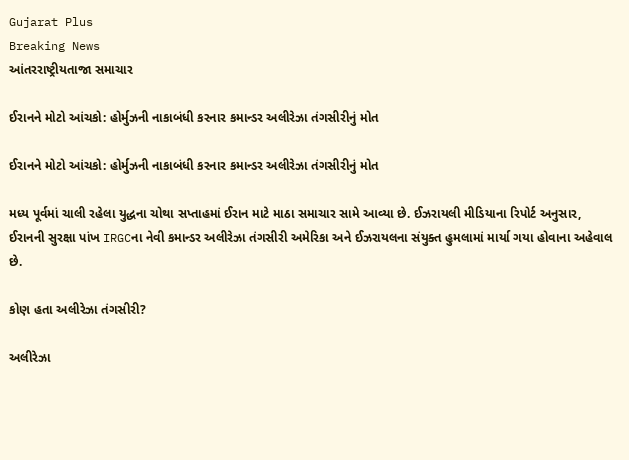Gujarat Plus
Breaking News
આંતરરાષ્ટ્રીયતાજા સમાચાર

ઈરાનને મોટો આંચકો: હોર્મુઝની નાકાબંધી કરનાર કમાન્ડર અલીરેઝા તંગસીરીનું મોત

ઈરાનને મોટો આંચકો: હોર્મુઝની નાકાબંધી કરનાર કમાન્ડર અલીરેઝા તંગસીરીનું મોત

મધ્ય પૂર્વમાં ચાલી રહેલા યુદ્ધના ચોથા સપ્તાહમાં ઈરાન માટે માઠા સમાચાર સામે આવ્યા છે. ઈઝરાયલી મીડિયાના રિપોર્ટ અનુસાર, ઈરાનની સુરક્ષા પાંખ IRGCના નેવી કમાન્ડર અલીરેઝા તંગસીરી અમેરિકા અને ઈઝરાયલના સંયુક્ત હુમલામાં માર્યા ગયા હોવાના અહેવાલ છે.

કોણ હતા અલીરેઝા તંગસીરી?

અલીરેઝા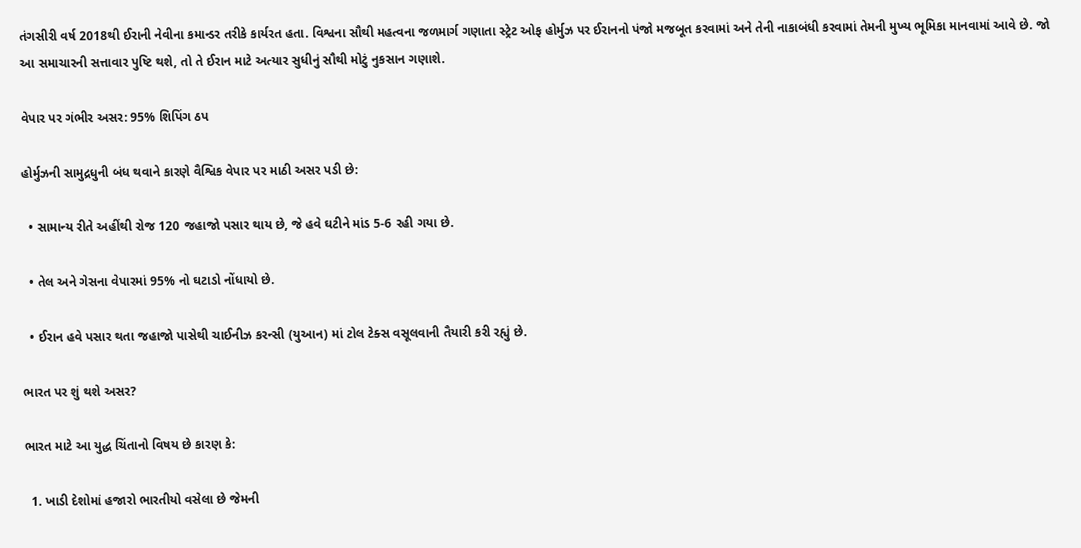તંગસીરી વર્ષ 2018થી ઈરાની નેવીના કમાન્ડર તરીકે કાર્યરત હતા. વિશ્વના સૌથી મહત્વના જળમાર્ગ ગણાતા સ્ટ્રેટ ઓફ હોર્મુઝ પર ઈરાનનો પંજો મજબૂત કરવામાં અને તેની નાકાબંધી કરવામાં તેમની મુખ્ય ભૂમિકા માનવામાં આવે છે. જો આ સમાચારની સત્તાવાર પુષ્ટિ થશે, તો તે ઈરાન માટે અત્યાર સુધીનું સૌથી મોટું નુકસાન ગણાશે.

વેપાર પર ગંભીર અસર: 95% શિપિંગ ઠપ

હોર્મુઝની સામુદ્રધુની બંધ થવાને કારણે વૈશ્વિક વેપાર પર માઠી અસર પડી છે:

  • સામાન્ય રીતે અહીંથી રોજ 120 જહાજો પસાર થાય છે, જે હવે ઘટીને માંડ 5-6 રહી ગયા છે.

  • તેલ અને ગેસના વેપારમાં 95% નો ઘટાડો નોંધાયો છે.

  • ઈરાન હવે પસાર થતા જહાજો પાસેથી ચાઈનીઝ કરન્સી (યુઆન) માં ટોલ ટેક્સ વસૂલવાની તૈયારી કરી રહ્યું છે.

ભારત પર શું થશે અસર?

ભારત માટે આ યુદ્ધ ચિંતાનો વિષય છે કારણ કે:

  1. ખાડી દેશોમાં હજારો ભારતીયો વસેલા છે જેમની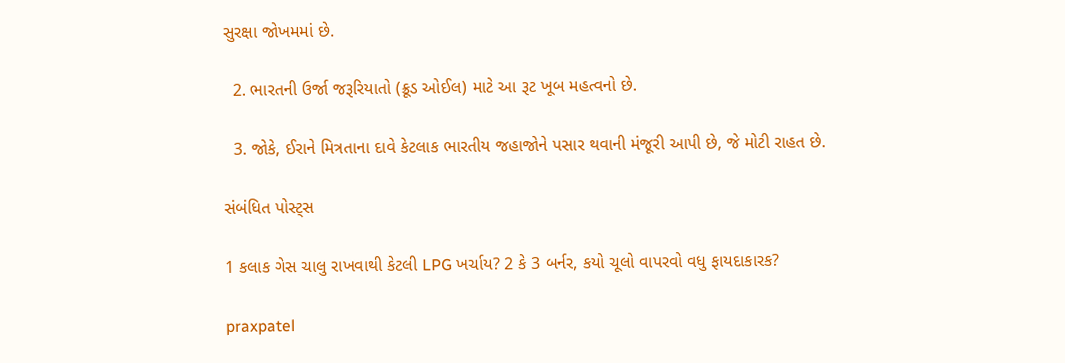સુરક્ષા જોખમમાં છે.

  2. ભારતની ઉર્જા જરૂરિયાતો (ક્રૂડ ઓઈલ) માટે આ રૂટ ખૂબ મહત્વનો છે.

  3. જોકે, ઈરાને મિત્રતાના દાવે કેટલાક ભારતીય જહાજોને પસાર થવાની મંજૂરી આપી છે, જે મોટી રાહત છે.

સંબંધિત પોસ્ટ્સ

1 કલાક ગેસ ચાલુ રાખવાથી કેટલી LPG ખર્ચાય? 2 કે 3 બર્નર, કયો ચૂલો વાપરવો વધુ ફાયદાકારક?

praxpatel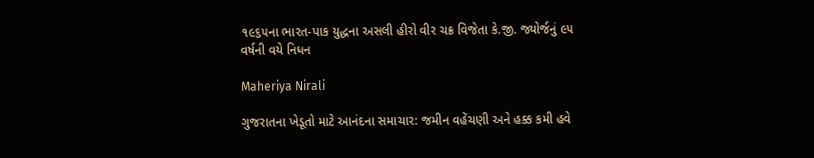૧૯૬૫ના ભારત-પાક યુદ્ધના અસલી હીરો વીર ચક્ર વિજેતા કે.જી. જ્યોર્જનું ૯૫ વર્ષની વયે નિધન

Maheriya Nirali

ગુજરાતના ખેડૂતો માટે આનંદના સમાચાર: જમીન વહેંચણી અને હક્ક કમી હવે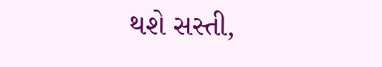થશે સસ્તી,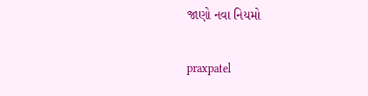જાણો નવા નિયમો

praxpatel